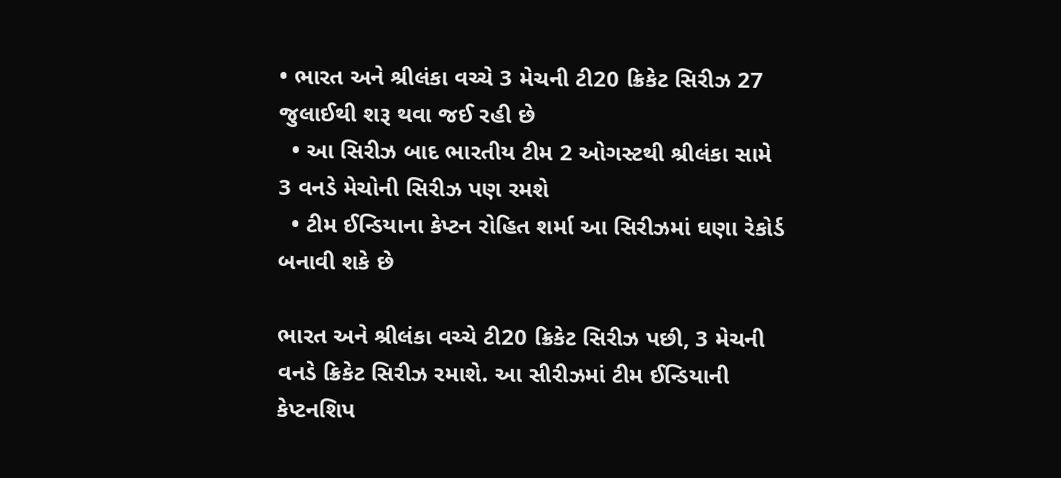• ભારત અને શ્રીલંકા વચ્ચે 3 મેચની ટી20 ક્રિકેટ સિરીઝ 27 જુલાઈથી શરૂ થવા જઈ રહી છે
  • આ સિરીઝ બાદ ભારતીય ટીમ 2 ઓગસ્ટથી શ્રીલંકા સામે 3 વનડે મેચોની સિરીઝ પણ રમશે
  • ટીમ ઈન્ડિયાના કેપ્ટન રોહિત શર્મા આ સિરીઝમાં ઘણા રેકોર્ડ બનાવી શકે છે

ભારત અને શ્રીલંકા વચ્ચે ટી20 ક્રિકેટ સિરીઝ પછી, 3 મેચની વનડે ક્રિકેટ સિરીઝ રમાશે. આ સીરીઝમાં ટીમ ઈન્ડિયાની કેપ્ટનશિપ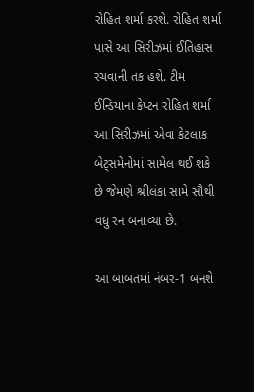રોહિત શર્મા કરશે. રોહિત શર્મા પાસે આ સિરીઝમાં ઈતિહાસ રચવાની તક હશે. ટીમ ઈન્ડિયાના કેપ્ટન રોહિત શર્મા આ સિરીઝમાં એવા કેટલાક બેટ્સમેનોમાં સામેલ થઈ શકે છે જેમણે શ્રીલંકા સામે સૌથી વધુ રન બનાવ્યા છે.

આ બાબતમાં નંબર-1 બનશે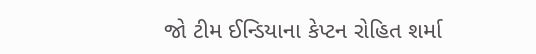જો ટીમ ઈન્ડિયાના કેપ્ટન રોહિત શર્મા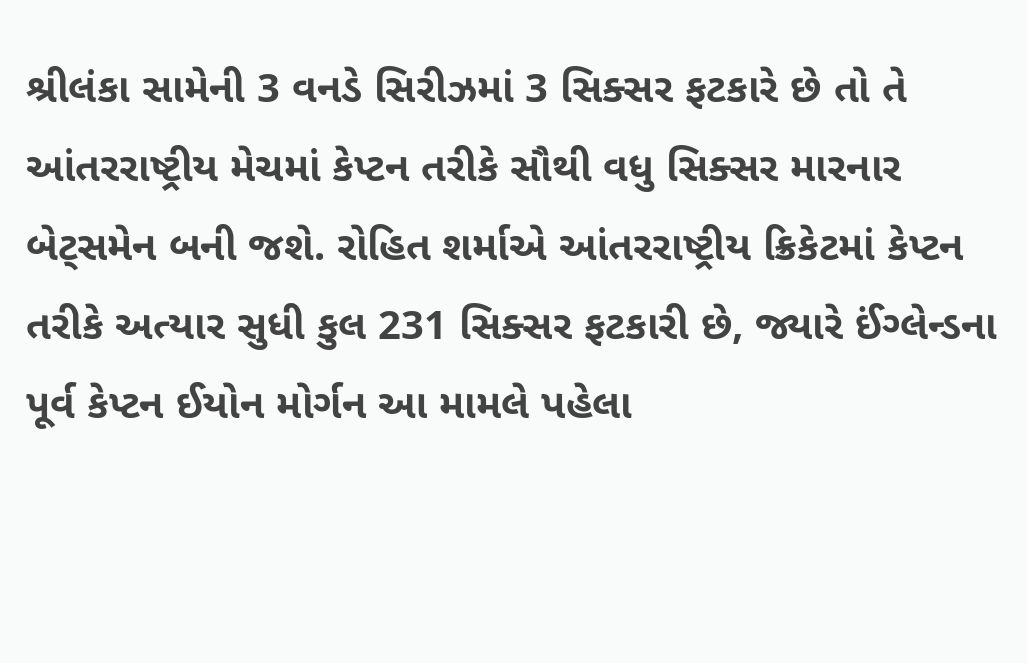શ્રીલંકા સામેની 3 વનડે સિરીઝમાં 3 સિક્સર ફટકારે છે તો તે આંતરરાષ્ટ્રીય મેચમાં કેપ્ટન તરીકે સૌથી વધુ સિક્સર મારનાર બેટ્સમેન બની જશે. રોહિત શર્માએ આંતરરાષ્ટ્રીય ક્રિકેટમાં કેપ્ટન તરીકે અત્યાર સુધી કુલ 231 સિક્સર ફટકારી છે, જ્યારે ઈંગ્લેન્ડના પૂર્વ કેપ્ટન ઈયોન મોર્ગન આ મામલે પહેલા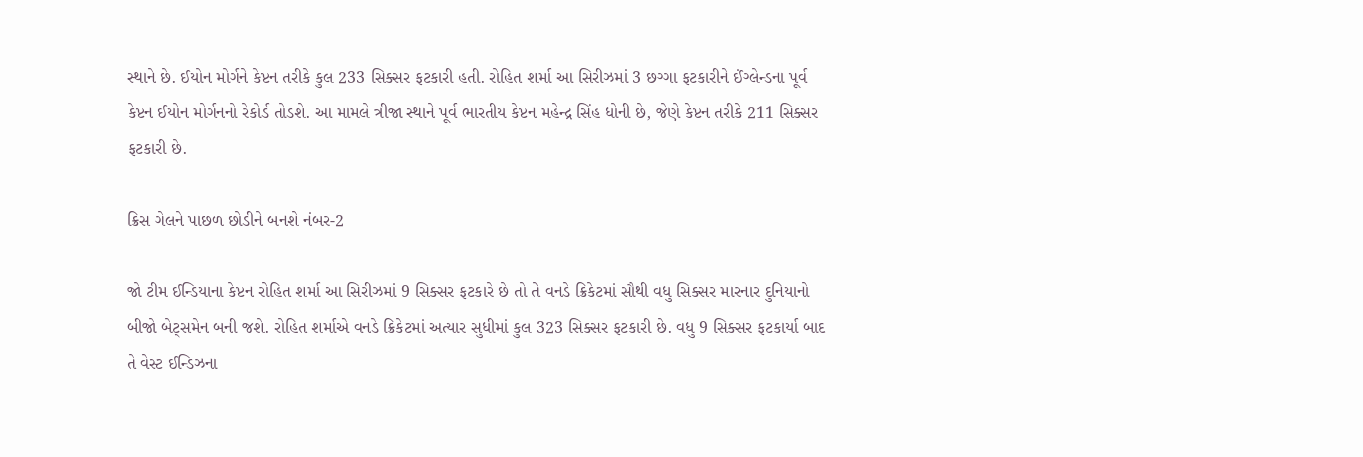સ્થાને છે. ઈયોન મોર્ગને કેપ્ટન તરીકે કુલ 233 સિક્સર ફટકારી હતી. રોહિત શર્મા આ સિરીઝમાં 3 છગ્ગા ફટકારીને ઈંગ્લેન્ડના પૂર્વ કેપ્ટન ઈયોન મોર્ગનનો રેકોર્ડ તોડશે. આ મામલે ત્રીજા સ્થાને પૂર્વ ભારતીય કેપ્ટન મહેન્દ્ર સિંહ ધોની છે, જેણે કેપ્ટન તરીકે 211 સિક્સર ફટકારી છે.

ક્રિસ ગેલને પાછળ છોડીને બનશે નંબર-2

જો ટીમ ઈન્ડિયાના કેપ્ટન રોહિત શર્મા આ સિરીઝમાં 9 સિક્સર ફટકારે છે તો તે વનડે ક્રિકેટમાં સૌથી વધુ સિક્સર મારનાર દુનિયાનો બીજો બેટ્સમેન બની જશે. રોહિત શર્માએ વનડે ક્રિકેટમાં અત્યાર સુધીમાં કુલ 323 સિક્સર ફટકારી છે. વધુ 9 સિક્સર ફટકાર્યા બાદ તે વેસ્ટ ઈન્ડિઝના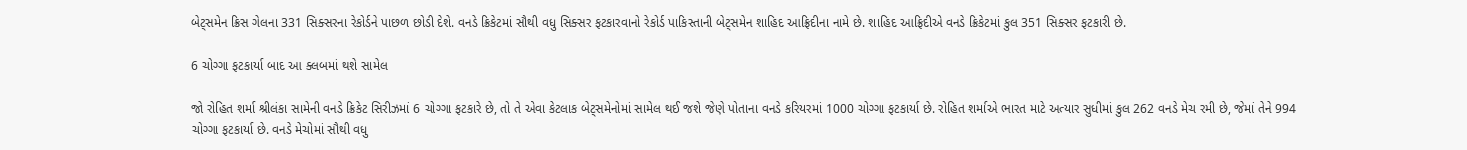બેટ્સમેન ક્રિસ ગેલના 331 સિક્સરના રેકોર્ડને પાછળ છોડી દેશે. વનડે ક્રિકેટમાં સૌથી વધુ સિક્સર ફટકારવાનો રેકોર્ડ પાકિસ્તાની બેટ્સમેન શાહિદ આફ્રિદીના નામે છે. શાહિદ આફ્રિદીએ વનડે ક્રિકેટમાં કુલ 351 સિક્સર ફટકારી છે.

6 ચોગ્ગા ફટકાર્યા બાદ આ ક્લબમાં થશે સામેલ

જો રોહિત શર્મા શ્રીલંકા સામેની વનડે ક્રિકેટ સિરીઝમાં 6 ચોગ્ગા ફટકારે છે, તો તે એવા કેટલાક બેટ્સમેનોમાં સામેલ થઈ જશે જેણે પોતાના વનડે કરિયરમાં 1000 ચોગ્ગા ફટકાર્યા છે. રોહિત શર્માએ ભારત માટે અત્યાર સુધીમાં કુલ 262 વનડે મેચ રમી છે, જેમાં તેને 994 ચોગ્ગા ફટકાર્યા છે. વનડે મેચોમાં સૌથી વધુ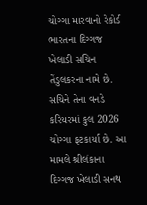ચોગ્ગા મારવાનો રેકોર્ડ ભારતના દિગ્ગજ ખેલાડી સચિન તેંડુલકરના નામે છે. સચિને તેના વનડે કરિયરમાં કુલ 2026 ચોગ્ગા ફટકાર્યા છે. આ મામલે શ્રીલંકાના દિગ્ગજ ખેલાડી સનથ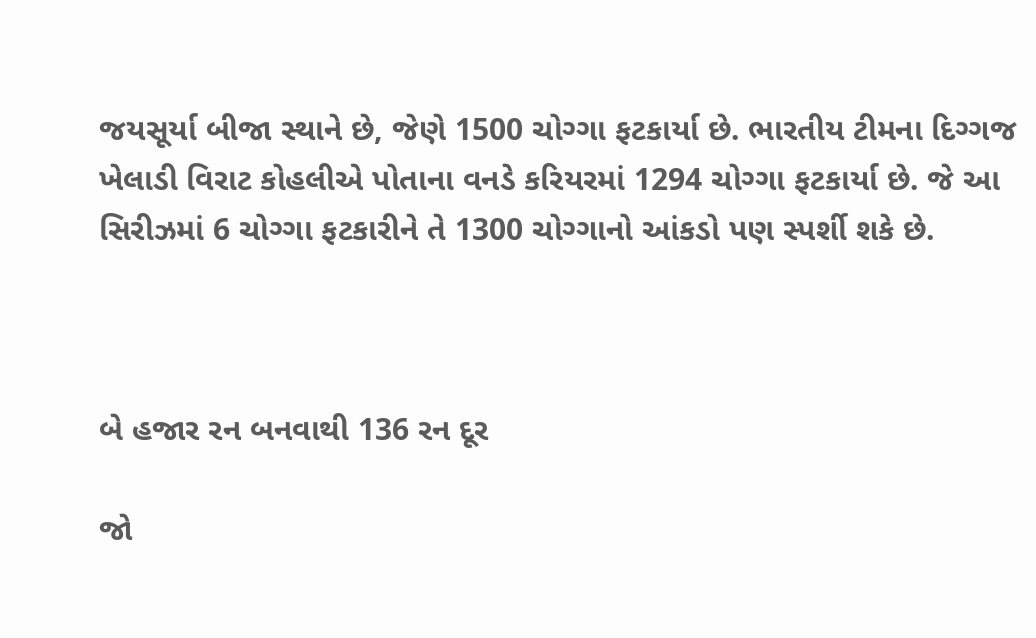જયસૂર્યા બીજા સ્થાને છે, જેણે 1500 ચોગ્ગા ફટકાર્યા છે. ભારતીય ટીમના દિગ્ગજ ખેલાડી વિરાટ કોહલીએ પોતાના વનડે કરિયરમાં 1294 ચોગ્ગા ફટકાર્યા છે. જે આ સિરીઝમાં 6 ચોગ્ગા ફટકારીને તે 1300 ચોગ્ગાનો આંકડો પણ સ્પર્શી શકે છે.



બે હજાર રન બનવાથી 136 રન દૂર

જો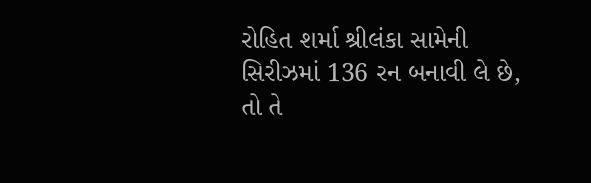રોહિત શર્મા શ્રીલંકા સામેની સિરીઝમાં 136 રન બનાવી લે છે, તો તે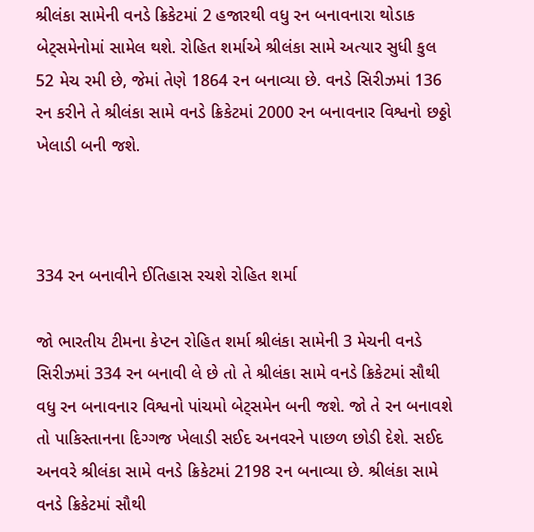શ્રીલંકા સામેની વનડે ક્રિકેટમાં 2 હજારથી વધુ રન બનાવનારા થોડાક બેટ્સમેનોમાં સામેલ થશે. રોહિત શર્માએ શ્રીલંકા સામે અત્યાર સુધી કુલ 52 મેચ રમી છે, જેમાં તેણે 1864 રન બનાવ્યા છે. વનડે સિરીઝમાં 136 રન કરીને તે શ્રીલંકા સામે વનડે ક્રિકેટમાં 2000 રન બનાવનાર વિશ્વનો છઠ્ઠો ખેલાડી બની જશે.



334 રન બનાવીને ઈતિહાસ રચશે રોહિત શર્મા

જો ભારતીય ટીમના કેપ્ટન રોહિત શર્મા શ્રીલંકા સામેની 3 મેચની વનડે સિરીઝમાં 334 રન બનાવી લે છે તો તે શ્રીલંકા સામે વનડે ક્રિકેટમાં સૌથી વધુ રન બનાવનાર વિશ્વનો પાંચમો બેટ્સમેન બની જશે. જો તે રન બનાવશે તો પાકિસ્તાનના દિગ્ગજ ખેલાડી સઈદ અનવરને પાછળ છોડી દેશે. સઈદ અનવરે શ્રીલંકા સામે વનડે ક્રિકેટમાં 2198 રન બનાવ્યા છે. શ્રીલંકા સામે વનડે ક્રિકેટમાં સૌથી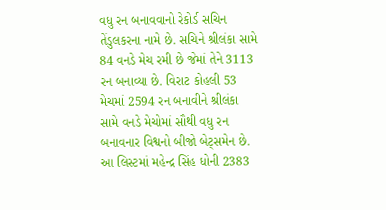વધુ રન બનાવવાનો રેકોર્ડ સચિન તેંડુલકરના નામે છે. સચિને શ્રીલંકા સામે 84 વનડે મેચ રમી છે જેમાં તેને 3113 રન બનાવ્યા છે. વિરાટ કોહલી 53 મેચમાં 2594 રન બનાવીને શ્રીલંકા સામે વનડે મેચોમાં સૌથી વધુ રન બનાવનાર વિશ્વનો બીજો બેટ્સમેન છે. આ લિસ્ટમાં મહેન્દ્ર સિંહ ધોની 2383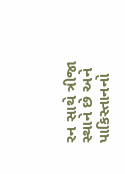રન સાથે ત્રીજા સ્થાને છે અને પાકિસ્તાનનો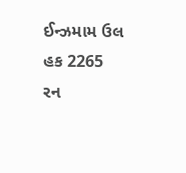ઈન્ઝમામ ઉલ હક 2265 રન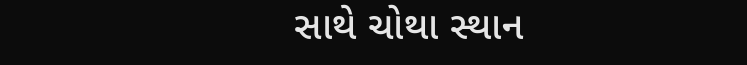સાથે ચોથા સ્થાન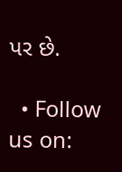પર છે.

  • Follow us on: